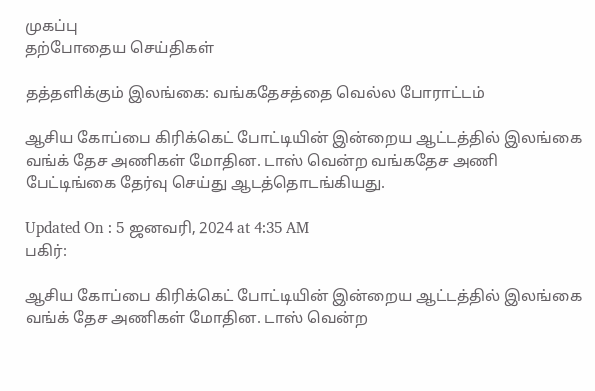முகப்பு
தற்போதைய செய்திகள்

தத்தளிக்கும் இலங்கை: வங்கதேசத்தை வெல்ல போராட்டம்

ஆசிய கோப்பை கிரிக்கெட் போட்டியின் இன்றைய ஆட்டத்தில் இலங்கை வங்க் தேச அணிகள் மோதின. டாஸ் வென்ற வங்கதேச அணி பேட்டிங்கை தேர்வு செய்து ஆடத்தொடங்கியது.

Updated On : 5 ஜனவரி, 2024 at 4:35 AM
பகிர்:

ஆசிய கோப்பை கிரிக்கெட் போட்டியின் இன்றைய ஆட்டத்தில் இலங்கை வங்க் தேச அணிகள் மோதின. டாஸ் வென்ற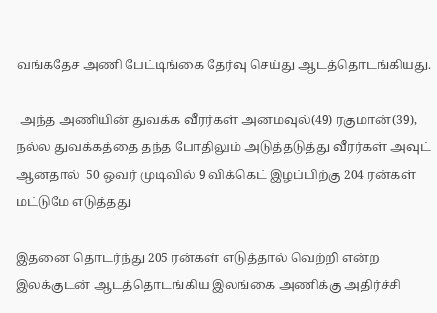வங்கதேச அணி பேட்டிங்கை தேர்வு செய்து ஆடத்தொடங்கியது.

 அந்த அணியின் துவக்க வீரர்கள் அனமவுல்(49) ரகுமான்(39),  நல்ல துவக்கத்தை தந்த போதிலும் அடுத்தடுத்து வீரர்கள் அவுட் ஆனதால்  50 ஒவர் முடிவில் 9 விக்கெட் இழப்பிற்கு 204 ரன்கள் மட்டுமே எடுத்தது

இதனை தொடர்ந்து 205 ரன்கள் எடுத்தால் வெற்றி என்ற இலக்குடன் ஆடத்தொடங்கிய இலங்கை அணிக்கு அதிர்ச்சி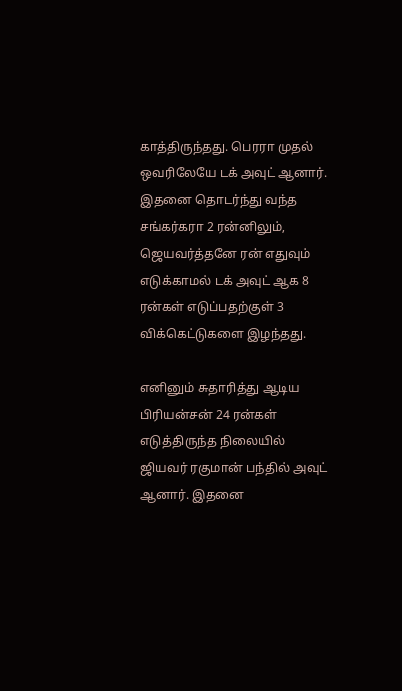காத்திருந்தது. பெரரா முதல் ஒவரிலேயே டக் அவுட் ஆனார். இதனை தொடர்ந்து வந்த சங்கர்கரா 2 ரன்னிலும், ஜெயவர்த்தனே ரன் எதுவும் எடுக்காமல் டக் அவுட் ஆக 8 ரன்கள் எடுப்பதற்குள் 3 விக்கெட்டுகளை இழந்தது.

எனினும் சுதாரித்து ஆடிய பிரியன்சன் 24 ரன்கள் எடுத்திருந்த நிலையில் ஜியவர் ரகுமான் பந்தில் அவுட் ஆனார். இதனை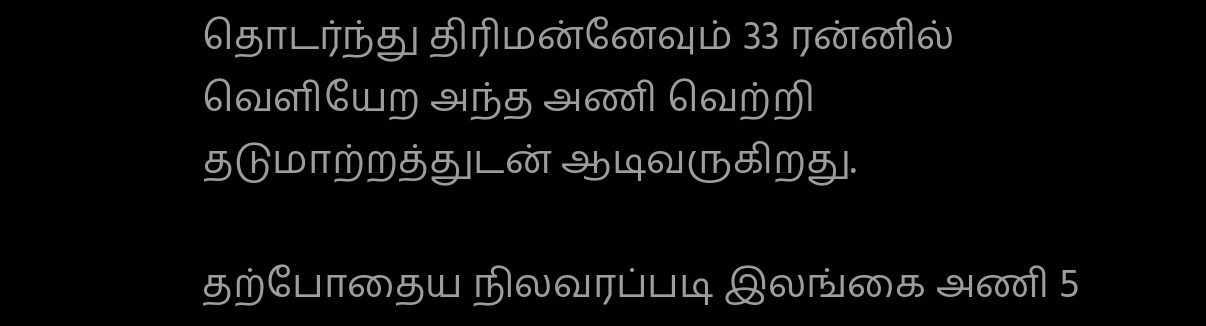தொடர்ந்து திரிமன்னேவும் 33 ரன்னில் வெளியேற அந்த அணி வெற்றி தடுமாற்றத்துடன் ஆடிவருகிறது.

தற்போதைய நிலவரப்படி இலங்கை அணி 5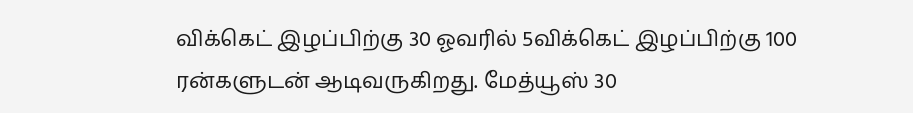விக்கெட் இழப்பிற்கு 30 ஓவரில் 5விக்கெட் இழப்பிற்கு 100 ரன்களுடன் ஆடிவருகிறது. மேத்யூஸ் 30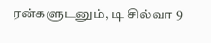ரன்களுடனும், டி சில்வா 9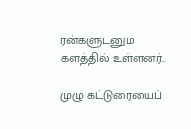ரன்களுடனும களத்தில் உள்ளனர்..

முழு கட்டுரையைப்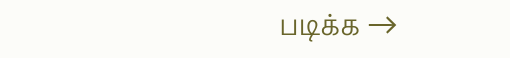படிக்க →